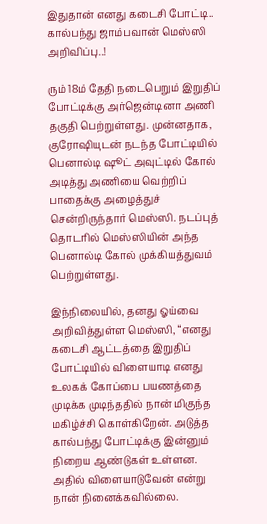இதுதான் எனது கடைசி போட்டி.. கால்பந்து ஜாம்பவான் மெஸ்ஸி அறிவிப்பு..!

ரும் 18ம் தேதி நடைபெறும் இறுதிப் போட்டிக்கு அர்ஜென்டினா அணி தகுதி பெற்றுள்ளது. முன்னதாக, குரோஷியுடன் நடந்த போட்டியில் பெனால்டி ஷூட் அவுட்டில் கோல் அடித்து அணியை வெற்றிப் பாதைக்கு அழைத்துச் சென்றிருந்தார் மெஸ்ஸி. நடப்புத் தொடரில் மெஸ்ஸியின் அந்த பெனால்டி கோல் முக்கியத்துவம் பெற்றுள்ளது.

இந்நிலையில், தனது ஓய்வை அறிவித்துள்ள மெஸ்ஸி, “எனது கடைசி ஆட்டத்தை இறுதிப் போட்டியில் விளையாடி எனது உலகக் கோப்பை பயணத்தை முடிக்க முடிந்ததில் நான் மிகுந்த மகிழ்ச்சி கொள்கிறேன். அடுத்த கால்பந்து போட்டிக்கு இன்னும் நிறைய ஆண்டுகள் உள்ளன. அதில் விளையாடுவேன் என்று நான் நினைக்கவில்லை.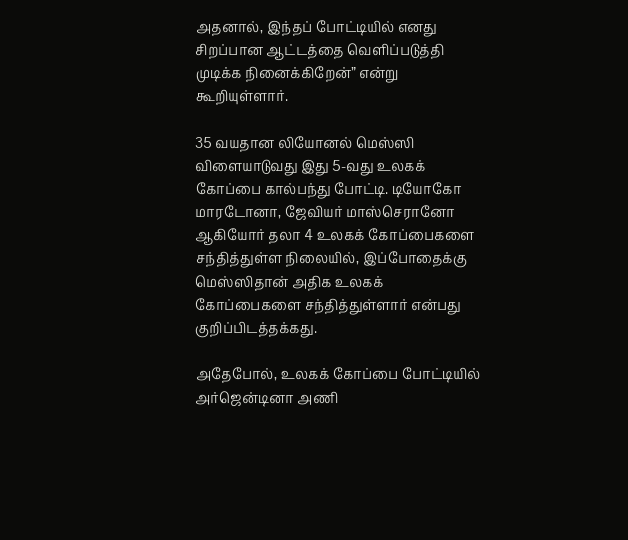அதனால், இந்தப் போட்டியில் எனது சிறப்பான ஆட்டத்தை வெளிப்படுத்தி முடிக்க நினைக்கிறேன்” என்று கூறியுள்ளார்.

35 வயதான லியோனல் மெஸ்ஸி விளையாடுவது இது 5-வது உலகக் கோப்பை கால்பந்து போட்டி. டியோகோ மாரடோனா, ஜேவியர் மாஸ்செரானோ ஆகியோர் தலா 4 உலகக் கோப்பைகளை சந்தித்துள்ள நிலையில், இப்போதைக்கு மெஸ்ஸிதான் அதிக உலகக் கோப்பைகளை சந்தித்துள்ளார் என்பது குறிப்பிடத்தக்கது.

அதேபோல், உலகக் கோப்பை போட்டியில் அர்ஜென்டினா அணி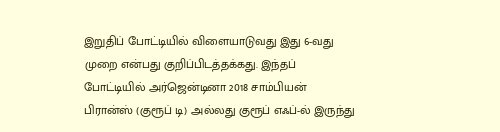இறுதிப் போட்டியில் விளையாடுவது இது 6-வது முறை என்பது குறிப்பிடத்தக்கது. இந்தப் போட்டியில் அர்ஜென்டினா 2018 சாம்பியன் பிரான்ஸ் (குரூப் டி) அல்லது குரூப் எஃப்-ல் இருந்து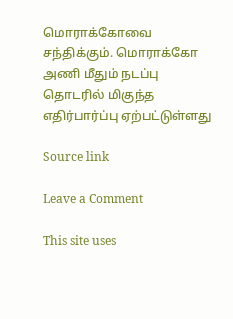மொராக்கோவை சந்திக்கும். மொராக்கோ அணி மீதும் நடப்பு தொடரில் மிகுந்த எதிர்பார்ப்பு ஏற்பட்டுள்ளது

Source link

Leave a Comment

This site uses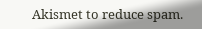Akismet to reduce spam.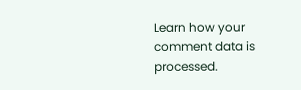Learn how your comment data is processed.